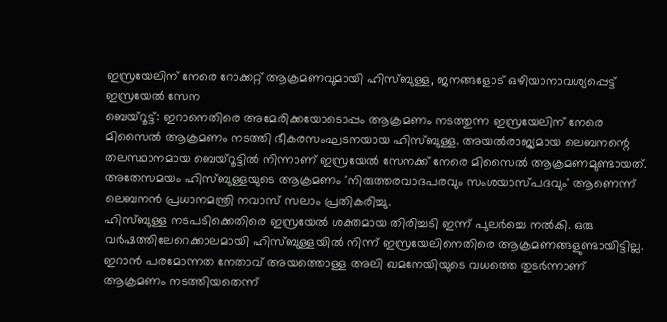ഇസ്രയേലിന് നേരെ റോക്കറ്റ് ആക്രമണവുമായി ഹിസ്ബുള്ള, ജനങ്ങളോട് ഒഴിയാനാവശ്യപ്പെട്ട് ഇസ്രയേൽ സേന
ബെയ്റൂട്ട്: ഇറാനെതിരെ അമേരിക്കയോടൊപ്പം ആക്രമണം നടത്തുന്ന ഇസ്രയേലിന് നേരെ മിസൈൽ ആക്രമണം നടത്തി ഭീകരസംഘടനയായ ഹിസ്ബുള്ള. അയൽരാജ്യമായ ലെബനന്റെ തലസ്ഥാനമായ ബെയ്റൂട്ടിൽ നിന്നാണ് ഇസ്രയേൽ സേനക്ക് നേരെ മിസൈൽ ആക്രമണമുണ്ടായത്. അതേസമയം ഹിസ്ബുള്ളയുടെ ആക്രമണം 'നിരുത്തരവാദപരവും സംശയാസ്പദവും' ആണെന്ന് ലെബനൻ പ്രധാനമന്ത്രി നവാസ് സലാം പ്രതികരിച്ചു.
ഹിസ്ബുള്ള നടപടിക്കെതിരെ ഇസ്രയേൽ ശക്തമായ തിരിച്ചടി ഇന്ന് പുലർച്ചെ നൽകി. ഒരു വർഷത്തിലേറെക്കാലമായി ഹിസ്ബുള്ളയിൽ നിന്ന് ഇസ്രയേലിനെതിരെ ആക്രമണങ്ങളുണ്ടായിട്ടില്ല. ഇറാൻ പരമോന്നത നേതാവ് അയത്തൊള്ള അലി ഖമനേയിയുടെ വധത്തെ തുടർന്നാണ് ആക്രമണം നടത്തിയതെന്ന്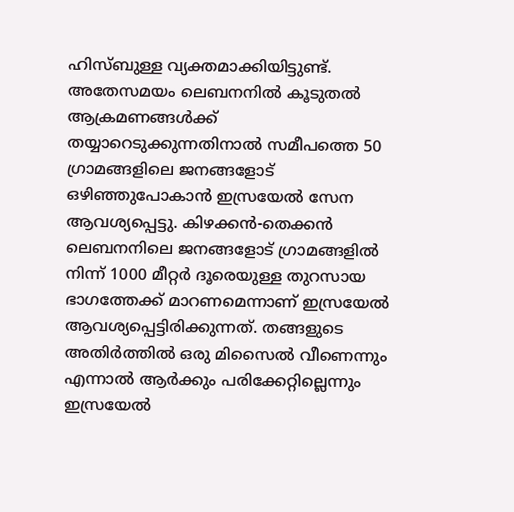ഹിസ്ബുള്ള വ്യക്തമാക്കിയിട്ടുണ്ട്.
അതേസമയം ലെബനനിൽ കൂടുതൽ ആക്രമണങ്ങൾക്ക് തയ്യാറെടുക്കുന്നതിനാൽ സമീപത്തെ 50 ഗ്രാമങ്ങളിലെ ജനങ്ങളോട് ഒഴിഞ്ഞുപോകാൻ ഇസ്രയേൽ സേന ആവശ്യപ്പെട്ടു. കിഴക്കൻ-തെക്കൻ ലെബനനിലെ ജനങ്ങളോട് ഗ്രാമങ്ങളിൽ നിന്ന് 1000 മീറ്റർ ദൂരെയുള്ള തുറസായ ഭാഗത്തേക്ക് മാറണമെന്നാണ് ഇസ്രയേൽ ആവശ്യപ്പെട്ടിരിക്കുന്നത്. തങ്ങളുടെ അതിർത്തിൽ ഒരു മിസൈൽ വീണെന്നും എന്നാൽ ആർക്കും പരിക്കേറ്റില്ലെന്നും ഇസ്രയേൽ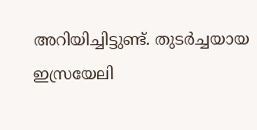അറിയിച്ചിട്ടുണ്ട്. തുടർച്ചയായ ഇസ്രയേലി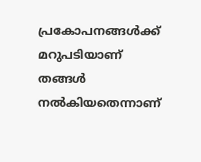പ്രകോപനങ്ങൾക്ക് മറുപടിയാണ് തങ്ങൾ നൽകിയതെന്നാണ്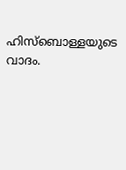ഹിസ്ബൊള്ളയുടെ വാദം.